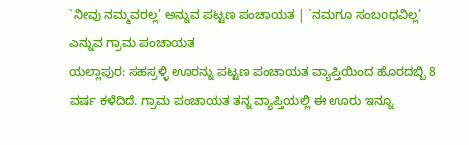`ನೀವು ನಮ್ಮವರಲ್ಲ’ ಅನ್ನುವ ಪಟ್ಟಣ ಪಂಚಾಯತ | `ನಮಗೂ ಸಂಬoಧವಿಲ್ಲ’ ಎನ್ನುವ ಗ್ರಾಮ ಪಂಚಾಯತ
ಯಲ್ಲಾಪುರ: ಸಹಸ್ರಳ್ಳಿ ಊರನ್ನು ಪಟ್ಟಣ ಪಂಚಾಯತ ವ್ಯಾಪ್ತಿಯಿಂದ ಹೊರದಬ್ಬಿ 8 ವರ್ಷ ಕಳೆದಿದೆ. ಗ್ರಾಮ ಪಂಚಾಯತ ತನ್ನ ವ್ಯಾಪ್ತಿಯಲ್ಲಿ ಈ ಊರು ಇನ್ನೂ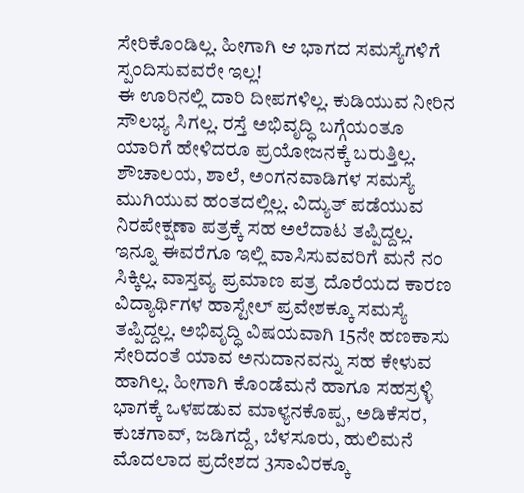ಸೇರಿಕೊಂಡಿಲ್ಲ. ಹೀಗಾಗಿ ಆ ಭಾಗದ ಸಮಸ್ಯೆಗಳಿಗೆ ಸ್ಪಂದಿಸುವವರೇ ಇಲ್ಲ!
ಈ ಊರಿನಲ್ಲಿ ದಾರಿ ದೀಪಗಳಿಲ್ಲ. ಕುಡಿಯುವ ನೀರಿನ ಸೌಲಭ್ಯ ಸಿಗಲ್ಲ. ರಸ್ತೆ ಅಭಿವೃದ್ಧಿ ಬಗ್ಗೆಯಂತೂ ಯಾರಿಗೆ ಹೇಳಿದರೂ ಪ್ರಯೋಜನಕ್ಕೆ ಬರುತ್ತಿಲ್ಲ. ಶೌಚಾಲಯ, ಶಾಲೆ, ಅಂಗನವಾಡಿಗಳ ಸಮಸ್ಯೆ ಮುಗಿಯುವ ಹಂತದಲ್ಲಿಲ್ಲ. ವಿದ್ಯುತ್ ಪಡೆಯುವ ನಿರಪೇಕ್ಷಣಾ ಪತ್ರಕ್ಕೆ ಸಹ ಅಲೆದಾಟ ತಪ್ಪಿದ್ದಲ್ಲ.
ಇನ್ನೂ ಈವರೆಗೂ ಇಲ್ಲಿ ವಾಸಿಸುವವರಿಗೆ ಮನೆ ನಂ ಸಿಕ್ಕಿಲ್ಲ. ವಾಸ್ತವ್ಯ ಪ್ರಮಾಣ ಪತ್ರ ದೊರೆಯದ ಕಾರಣ ವಿದ್ಯಾರ್ಥಿಗಳ ಹಾಸ್ಟೇಲ್ ಪ್ರವೇಶಕ್ಕೂ ಸಮಸ್ಯೆ ತಪ್ಪಿದ್ದಲ್ಲ. ಅಭಿವೃದ್ಧಿ ವಿಷಯವಾಗಿ 15ನೇ ಹಣಕಾಸು ಸೇರಿದಂತೆ ಯಾವ ಅನುದಾನವನ್ನು ಸಹ ಕೇಳುವ ಹಾಗಿಲ್ಲ. ಹೀಗಾಗಿ ಕೊಂಡೆಮನೆ ಹಾಗೂ ಸಹಸ್ರಳ್ಳಿ ಭಾಗಕ್ಕೆ ಒಳಪಡುವ ಮಾಳ್ಯನಕೊಪ್ಪ, ಅಡಿಕೆಸರ, ಕುಚಗಾವ್, ಜಡಿಗದ್ದೆ, ಬೆಳಸೂರು, ಹುಲಿಮನೆ ಮೊದಲಾದ ಪ್ರದೇಶದ 3ಸಾವಿರಕ್ಕೂ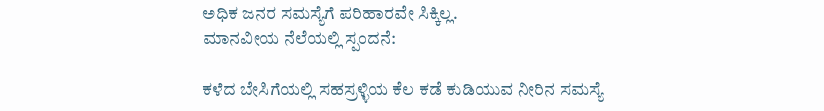ಅಧಿಕ ಜನರ ಸಮಸ್ಯೆಗೆ ಪರಿಹಾರವೇ ಸಿಕ್ಕಿಲ್ಲ.
ಮಾನವೀಯ ನೆಲೆಯಲ್ಲಿ ಸ್ಪಂದನೆ:

ಕಳೆದ ಬೇಸಿಗೆಯಲ್ಲಿ ಸಹಸ್ರಳ್ಳಿಯ ಕೆಲ ಕಡೆ ಕುಡಿಯುವ ನೀರಿನ ಸಮಸ್ಯೆ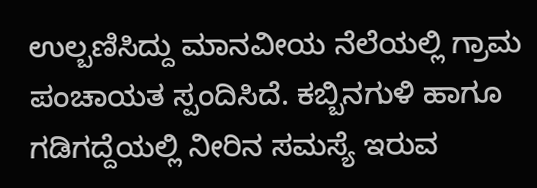ಉಲ್ಬಣಿಸಿದ್ದು ಮಾನವೀಯ ನೆಲೆಯಲ್ಲಿ ಗ್ರಾಮ ಪಂಚಾಯತ ಸ್ಪಂದಿಸಿದೆ. ಕಬ್ಬಿನಗುಳಿ ಹಾಗೂ ಗಡಿಗದ್ದೆಯಲ್ಲಿ ನೀರಿನ ಸಮಸ್ಯೆ ಇರುವ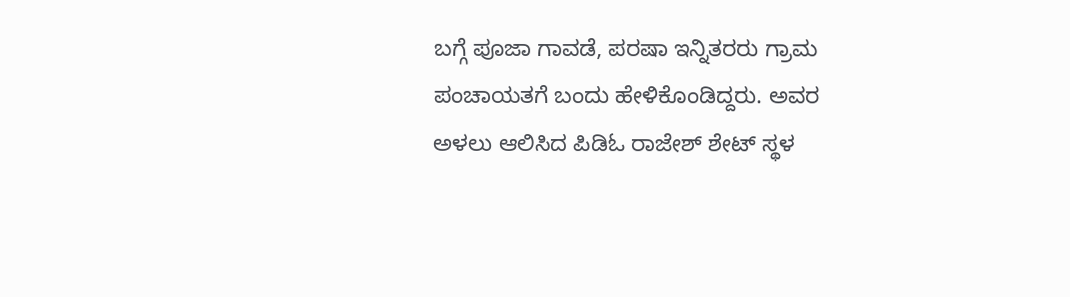ಬಗ್ಗೆ ಪೂಜಾ ಗಾವಡೆ, ಪರಷಾ ಇನ್ನಿತರರು ಗ್ರಾಮ ಪಂಚಾಯತಗೆ ಬಂದು ಹೇಳಿಕೊಂಡಿದ್ದರು. ಅವರ ಅಳಲು ಆಲಿಸಿದ ಪಿಡಿಓ ರಾಜೇಶ್ ಶೇಟ್ ಸ್ಥಳ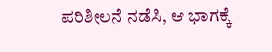ಪರಿಶೀಲನೆ ನಡೆಸಿ, ಆ ಭಾಗಕ್ಕೆ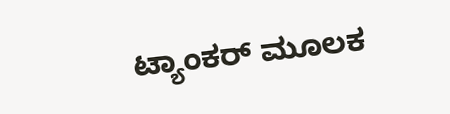ಟ್ಯಾಂಕರ್ ಮೂಲಕ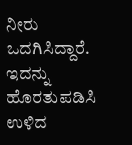ನೀರು ಒದಗಿಸಿದ್ದಾರೆ.
ಇದನ್ನು ಹೊರತುಪಡಿಸಿ ಉಳಿದ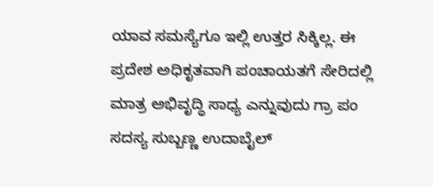ಯಾವ ಸಮಸ್ಯೆಗೂ ಇಲ್ಲಿ ಉತ್ತರ ಸಿಕ್ಕಿಲ್ಲ. ಈ ಪ್ರದೇಶ ಅಧಿಕೃತವಾಗಿ ಪಂಚಾಯತಗೆ ಸೇರಿದಲ್ಲಿ ಮಾತ್ರ ಅಭಿವೃದ್ಧಿ ಸಾಧ್ಯ ಎನ್ನುವುದು ಗ್ರಾ ಪಂ ಸದಸ್ಯ ಸುಬ್ಬಣ್ಣ ಉದಾಬೈಲ್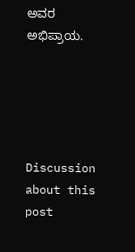ಅವರ ಅಭಿಪ್ರಾಯ.





Discussion about this post